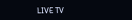LIVE TV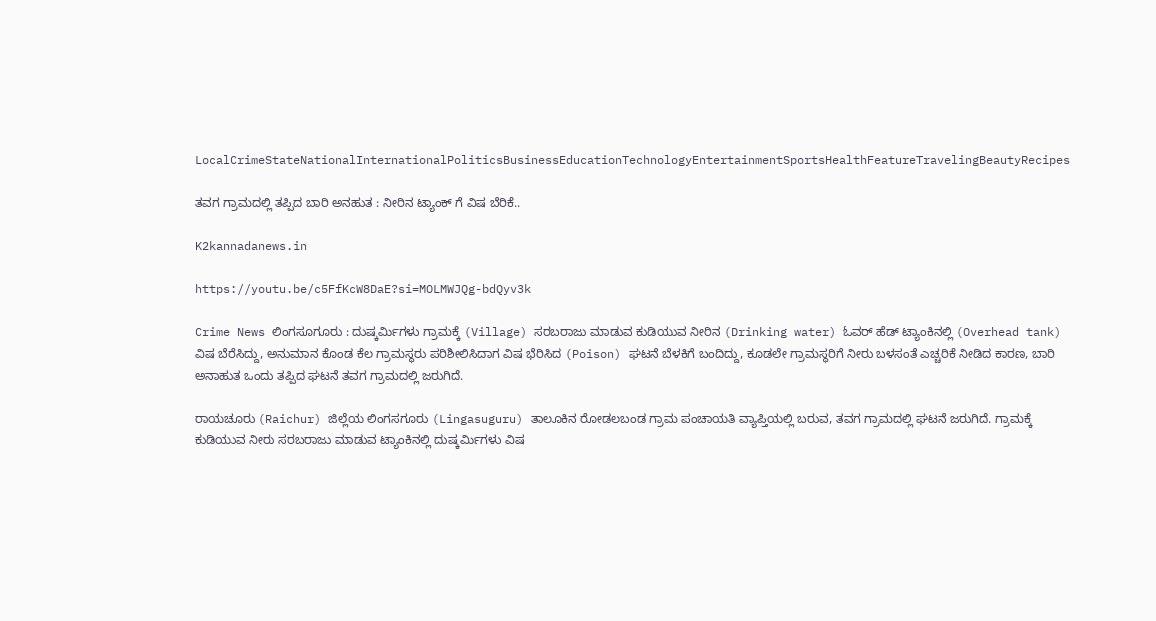LocalCrimeStateNationalInternationalPoliticsBusinessEducationTechnologyEntertainmentSportsHealthFeatureTravelingBeautyRecipes

ತವಗ ಗ್ರಾಮದಲ್ಲಿ ತಪ್ಪಿದ ಬಾರಿ ಅನಹುತ : ನೀರಿನ ಟ್ಯಾಂಕ್ ಗೆ ವಿಷ ಬೆರಿಕೆ..

K2kannadanews.in

https://youtu.be/c5FfKcW8DaE?si=MOLMWJQg-bdQyv3k

Crime News ಲಿಂಗಸೂಗೂರು : ದುಷ್ಕರ್ಮಿಗಳು ಗ್ರಾಮಕ್ಕೆ (Village) ಸರಬರಾಜು ಮಾಡುವ ಕುಡಿಯುವ ನೀರಿನ (Drinking water) ಓವರ್ ಹೆಡ್ ಟ್ಯಾಂಕಿನಲ್ಲಿ (Overhead tank) ವಿಷ ಬೆರೆಸಿದ್ದು, ಅನುಮಾನ ಕೊಂಡ ಕೆಲ ಗ್ರಾಮಸ್ಥರು ಪರಿಶೀಲಿಸಿದಾಗ ವಿಷ ಭೆರಿಸಿದ (Poison) ಘಟನೆ ಬೆಳಕಿಗೆ ಬಂದಿದ್ದು, ಕೂಡಲೇ ಗ್ರಾಮಸ್ಥರಿಗೆ ನೀರು ಬಳಸಂತೆ ಎಚ್ಚರಿಕೆ ನೀಡಿದ ಕಾರಣ, ಬಾರಿ ಅನಾಹುತ ಒಂದು ತಪ್ಪಿದ ಘಟನೆ ತವಗ ಗ್ರಾಮದಲ್ಲಿ ಜರುಗಿದೆ.

ರಾಯಚೂರು (Raichur) ಜಿಲ್ಲೆಯ ಲಿಂಗಸಗೂರು (Lingasuguru) ತಾಲೂಕಿನ ರೋಡಲಬಂಡ ಗ್ರಾಮ ಪಂಚಾಯತಿ ವ್ಯಾಪ್ತಿಯಲ್ಲಿ ಬರುವ, ತವಗ ಗ್ರಾಮದಲ್ಲಿ ಘಟನೆ ಜರುಗಿದೆ. ಗ್ರಾಮಕ್ಕೆ ಕುಡಿಯುವ ನೀರು ಸರಬರಾಜು ಮಾಡುವ ಟ್ಯಾಂಕಿನಲ್ಲಿ ದುಷ್ಕರ್ಮಿಗಳು ವಿಷ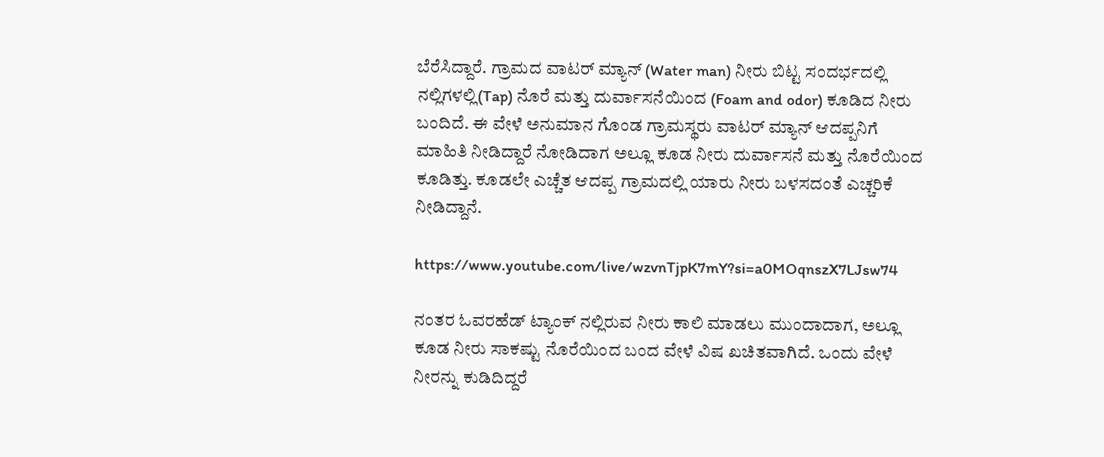ಬೆರೆಸಿದ್ದಾರೆ. ಗ್ರಾಮದ ವಾಟರ್ ಮ್ಯಾನ್ (Water man) ನೀರು ಬಿಟ್ಟ ಸಂದರ್ಭದಲ್ಲಿ ನಲ್ಲಿಗಳಲ್ಲಿ(Tap) ನೊರೆ ಮತ್ತು ದುರ್ವಾಸನೆಯಿಂದ (Foam and odor) ಕೂಡಿದ ನೀರು ಬಂದಿದೆ. ಈ ವೇಳೆ ಅನುಮಾನ ಗೊಂಡ ಗ್ರಾಮಸ್ಥರು ವಾಟರ್ ಮ್ಯಾನ್ ಆದಪ್ಪನಿಗೆ ಮಾಹಿತಿ ನೀಡಿದ್ದಾರೆ ನೋಡಿದಾಗ ಅಲ್ಲೂ ಕೂಡ ನೀರು ದುರ್ವಾಸನೆ ಮತ್ತು ನೊರೆಯಿಂದ ಕೂಡಿತ್ತು. ಕೂಡಲೇ ಎಚ್ಚೆತ ಆದಪ್ಪ ಗ್ರಾಮದಲ್ಲಿ ಯಾರು ನೀರು ಬಳಸದಂತೆ ಎಚ್ಚರಿಕೆ ನೀಡಿದ್ದಾನೆ.

https://www.youtube.com/live/wzvnTjpK7mY?si=a0MOqnszX7LJsw74

ನಂತರ ಓವರಹೆಡ್ ಟ್ಯಾಂಕ್ ನಲ್ಲಿರುವ ನೀರು ಕಾಲಿ ಮಾಡಲು ಮುಂದಾದಾಗ, ಅಲ್ಲೂ ಕೂಡ ನೀರು ಸಾಕಷ್ಟು ನೊರೆಯಿಂದ ಬಂದ ವೇಳೆ ವಿಷ ಖಚಿತವಾಗಿದೆ. ಒಂದು ವೇಳೆ ನೀರನ್ನು ಕುಡಿದಿದ್ದರೆ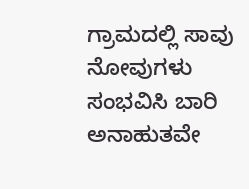ಗ್ರಾಮದಲ್ಲಿ ಸಾವು ನೋವುಗಳು ಸಂಭವಿಸಿ ಬಾರಿ ಅನಾಹುತವೇ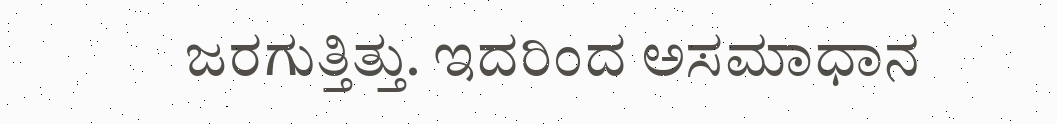ಜರಗುತ್ತಿತ್ತು. ಇದರಿಂದ ಅಸಮಾಧಾನ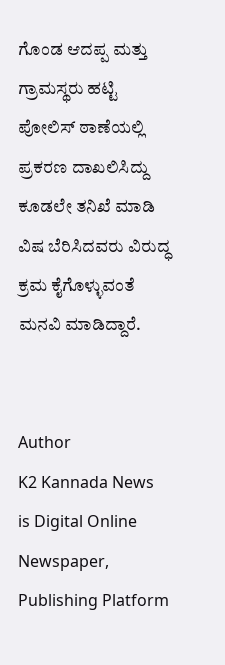ಗೊಂಡ ಆದಪ್ಪ ಮತ್ತು ಗ್ರಾಮಸ್ಥರು ಹಟ್ಟಿ ಪೋಲಿಸ್ ಠಾಣೆಯಲ್ಲಿ ಪ್ರಕರಣ ದಾಖಲಿಸಿದ್ದು ಕೂಡಲೇ ತನಿಖೆ ಮಾಡಿ ವಿಷ ಬೆರಿಸಿದವರು ವಿರುದ್ಧ ಕ್ರಮ ಕೈಗೊಳ್ಳುವಂತೆ ಮನವಿ ಮಾಡಿದ್ದಾರೆ.


Author
K2 Kannada News
is Digital Online Newspaper, Publishing Platform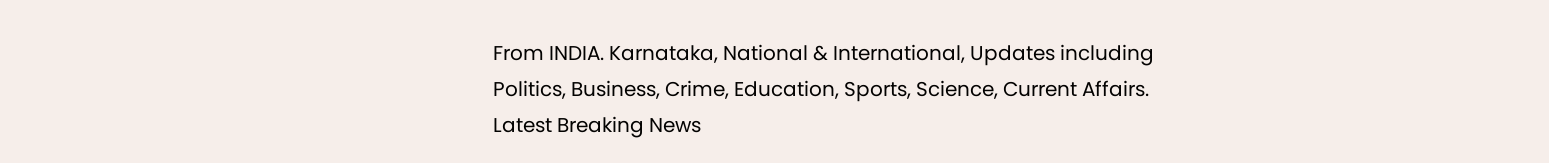From INDIA. Karnataka, National & International, Updates including Politics, Business, Crime, Education, Sports, Science, Current Affairs. Latest Breaking News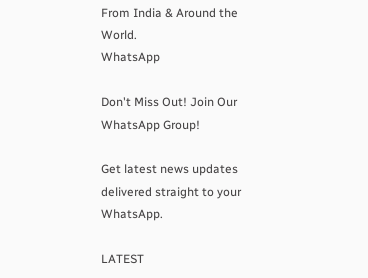From India & Around the World.
WhatsApp

Don't Miss Out! Join Our WhatsApp Group!

Get latest news updates delivered straight to your WhatsApp.

LATEST